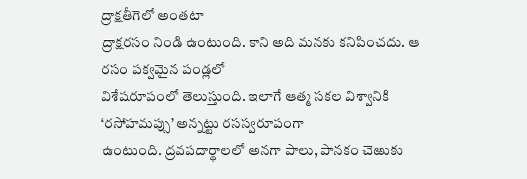ద్రాక్షతీగెలో అంతటా
ద్రాక్షరసం నిండి ఉంటుంది. కాని అది మనకు కనిపించదు. ఆ రసం పక్వమైన పండ్లలో
విశేషరూపంలో తెలుస్తుంది. ఇలాగే ఆత్మ సకల విశ్వానికి ‘రసోహమప్సు’ అన్నట్టు రసస్వరూపంగా
ఉంటుంది. ద్రవపదార్థాలలో అనగా పాలు, పానకం చెఱుకు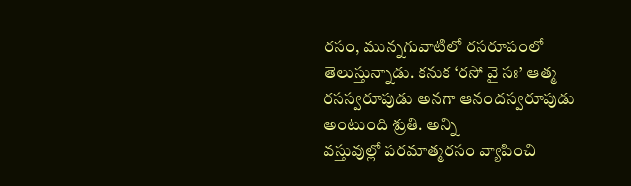రసం, మున్నగువాటిలో రసరూపంలో
తెలుస్తున్నాడు. కనుక ‘రసో వై సః’ ఆత్మ రసస్వరూపుడు అనగా ఆనందస్వరూపుడు అంటుంది శ్రుతి. అన్ని
వస్తువుల్లో పరమాత్మరసం వ్యాపించి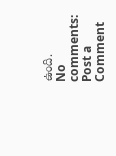ఉంది.
No comments:
Post a Comment